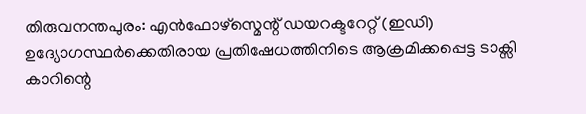തിരുവനന്തപുരം: എൻഫോഴ്സ്മെന്റ് ഡയറക്ടറേറ്റ് (ഇഡി) ഉദ്യോഗസ്ഥർക്കെതിരായ പ്രതിഷേധത്തിനിടെ ആക്രമിക്കപ്പെട്ട ടാക്സി കാറിന്റെ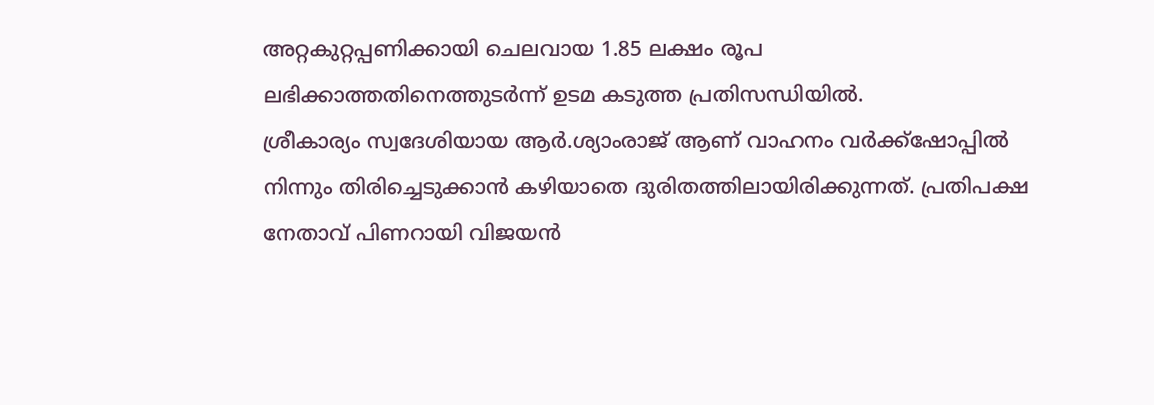അറ്റകുറ്റപ്പണിക്കായി ചെലവായ 1.85 ലക്ഷം രൂപ ലഭിക്കാത്തതിനെത്തുടർന്ന് ഉടമ കടുത്ത പ്രതിസന്ധിയിൽ.
ശ്രീകാര്യം സ്വദേശിയായ ആർ.ശ്യാംരാജ് ആണ് വാഹനം വർക്ക്ഷോപ്പിൽ നിന്നും തിരിച്ചെടുക്കാൻ കഴിയാതെ ദുരിതത്തിലായിരിക്കുന്നത്. പ്രതിപക്ഷ നേതാവ് പിണറായി വിജയൻ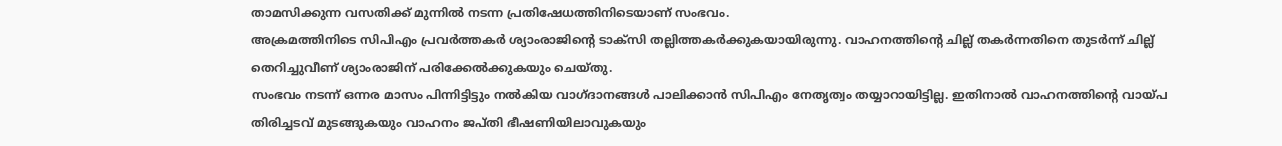താമസിക്കുന്ന വസതിക്ക് മുന്നിൽ നടന്ന പ്രതിഷേധത്തിനിടെയാണ് സംഭവം.
അക്രമത്തിനിടെ സിപിഎം പ്രവർത്തകർ ശ്യാംരാജിന്റെ ടാക്സി തല്ലിത്തകർക്കുകയായിരുന്നു. വാഹനത്തിന്റെ ചില്ല് തകർന്നതിനെ തുടർന്ന് ചില്ല് തെറിച്ചുവീണ് ശ്യാംരാജിന് പരിക്കേൽക്കുകയും ചെയ്തു.
സംഭവം നടന്ന് ഒന്നര മാസം പിന്നിട്ടിട്ടും നൽകിയ വാഗ്ദാനങ്ങൾ പാലിക്കാൻ സിപിഎം നേതൃത്വം തയ്യാറായിട്ടില്ല. ഇതിനാൽ വാഹനത്തിന്റെ വായ്പ തിരിച്ചടവ് മുടങ്ങുകയും വാഹനം ജപ്തി ഭീഷണിയിലാവുകയും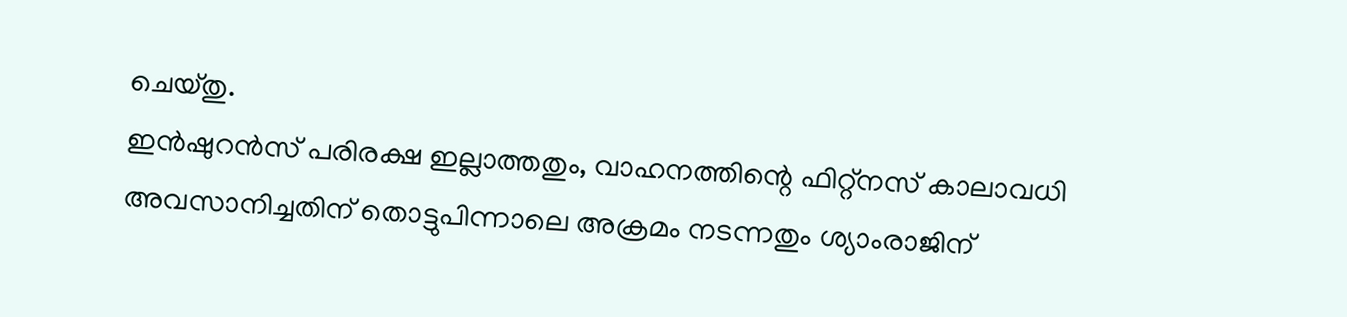ചെയ്തു.
ഇൻഷുറൻസ് പരിരക്ഷ ഇല്ലാത്തതും, വാഹനത്തിന്റെ ഫിറ്റ്നസ് കാലാവധി അവസാനിച്ചതിന് തൊട്ടുപിന്നാലെ അക്രമം നടന്നതും ശ്യാംരാജിന്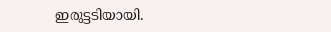ഇരുട്ടടിയായി.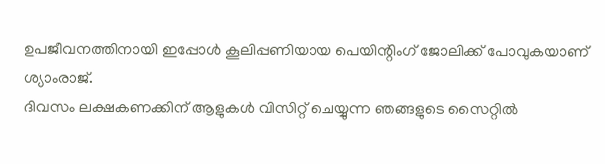ഉപജീവനത്തിനായി ഇപ്പോൾ കൂലിപ്പണിയായ പെയിന്റിംഗ് ജോലിക്ക് പോവുകയാണ് ശ്യാംരാജ്.
ദിവസം ലക്ഷകണക്കിന് ആളുകൾ വിസിറ്റ് ചെയ്യുന്ന ഞങ്ങളുടെ സൈറ്റിൽ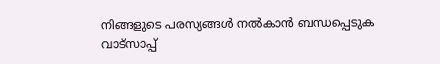നിങ്ങളുടെ പരസ്യങ്ങൾ നൽകാൻ ബന്ധപ്പെടുക വാട്സാപ്പ്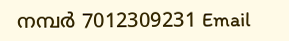നമ്പർ 7012309231 Email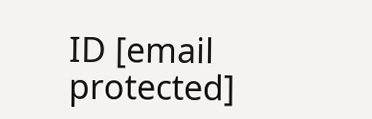ID [email protected]